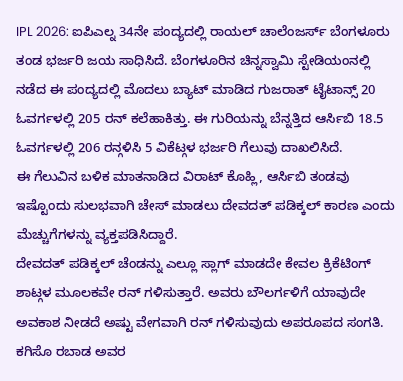IPL 2026: ಐಪಿಎಲ್ನ 34ನೇ ಪಂದ್ಯದಲ್ಲಿ ರಾಯಲ್ ಚಾಲೆಂಜರ್ಸ್ ಬೆಂಗಳೂರು ತಂಡ ಭರ್ಜರಿ ಜಯ ಸಾಧಿಸಿದೆ. ಬೆಂಗಳೂರಿನ ಚಿನ್ನಸ್ವಾಮಿ ಸ್ಟೇಡಿಯಂನಲ್ಲಿ ನಡೆದ ಈ ಪಂದ್ಯದಲ್ಲಿ ಮೊದಲು ಬ್ಯಾಟ್ ಮಾಡಿದ ಗುಜರಾತ್ ಟೈಟಾನ್ಸ್ 20 ಓವರ್ಗಳಲ್ಲಿ 205 ರನ್ ಕಲೆಹಾಕಿತ್ತು. ಈ ಗುರಿಯನ್ನು ಬೆನ್ನತ್ತಿದ ಆರ್ಸಿಬಿ 18.5 ಓವರ್ಗಳಲ್ಲಿ 206 ರನ್ಗಳಿಸಿ 5 ವಿಕೆಟ್ಗಳ ಭರ್ಜರಿ ಗೆಲುವು ದಾಖಲಿಸಿದೆ.
ಈ ಗೆಲುವಿನ ಬಳಿಕ ಮಾತನಾಡಿದ ವಿರಾಟ್ ಕೊಹ್ಲಿ, ಆರ್ಸಿಬಿ ತಂಡವು ಇಷ್ಟೊಂದು ಸುಲಭವಾಗಿ ಚೇಸ್ ಮಾಡಲು ದೇವದತ್ ಪಡಿಕ್ಕಲ್ ಕಾರಣ ಎಂದು ಮೆಚ್ಚುಗೆಗಳನ್ನು ವ್ಯಕ್ತಪಡಿಸಿದ್ದಾರೆ.
ದೇವದತ್ ಪಡಿಕ್ಕಲ್ ಚೆಂಡನ್ನು ಎಲ್ಲೂ ಸ್ಲಾಗ್ ಮಾಡದೇ ಕೇವಲ ಕ್ರಿಕೆಟಿಂಗ್ ಶಾಟ್ಗಳ ಮೂಲಕವೇ ರನ್ ಗಳಿಸುತ್ತಾರೆ. ಅವರು ಬೌಲರ್ಗಳಿಗೆ ಯಾವುದೇ ಅವಕಾಶ ನೀಡದೆ ಅಷ್ಟು ವೇಗವಾಗಿ ರನ್ ಗಳಿಸುವುದು ಅಪರೂಪದ ಸಂಗತಿ.
ಕಗಿಸೊ ರಬಾಡ ಅವರ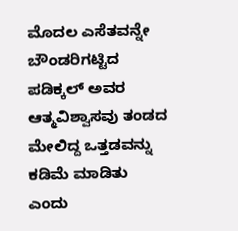ಮೊದಲ ಎಸೆತವನ್ನೇ ಬೌಂಡರಿಗಟ್ಟಿದ ಪಡಿಕ್ಕಲ್ ಅವರ ಆತ್ಮವಿಶ್ವಾಸವು ತಂಡದ ಮೇಲಿದ್ದ ಒತ್ತಡವನ್ನು ಕಡಿಮೆ ಮಾಡಿತು ಎಂದು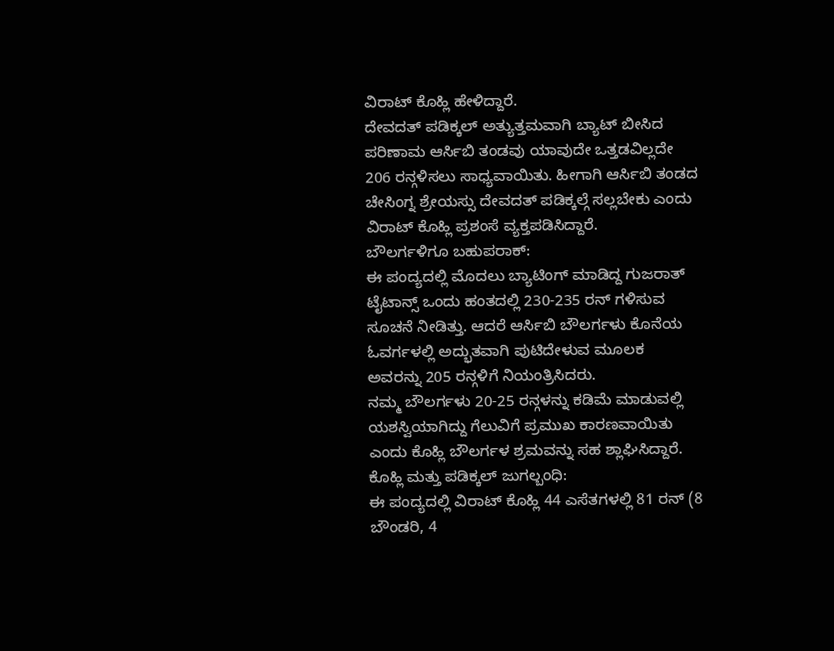ವಿರಾಟ್ ಕೊಹ್ಲಿ ಹೇಳಿದ್ದಾರೆ.
ದೇವದತ್ ಪಡಿಕ್ಕಲ್ ಅತ್ಯುತ್ತಮವಾಗಿ ಬ್ಯಾಟ್ ಬೀಸಿದ ಪರಿಣಾಮ ಆರ್ಸಿಬಿ ತಂಡವು ಯಾವುದೇ ಒತ್ತಡವಿಲ್ಲದೇ 206 ರನ್ಗಳಿಸಲು ಸಾಧ್ಯವಾಯಿತು. ಹೀಗಾಗಿ ಆರ್ಸಿಬಿ ತಂಡದ ಚೇಸಿಂಗ್ನ ಶ್ರೇಯಸ್ಸು ದೇವದತ್ ಪಡಿಕ್ಕಲ್ಗೆ ಸಲ್ಲಬೇಕು ಎಂದು ವಿರಾಟ್ ಕೊಹ್ಲಿ ಪ್ರಶಂಸೆ ವ್ಯಕ್ತಪಡಿಸಿದ್ದಾರೆ.
ಬೌಲರ್ಗಳಿಗೂ ಬಹುಪರಾಕ್:
ಈ ಪಂದ್ಯದಲ್ಲಿ ಮೊದಲು ಬ್ಯಾಟಿಂಗ್ ಮಾಡಿದ್ದ ಗುಜರಾತ್ ಟೈಟಾನ್ಸ್ ಒಂದು ಹಂತದಲ್ಲಿ 230-235 ರನ್ ಗಳಿಸುವ ಸೂಚನೆ ನೀಡಿತ್ತು. ಆದರೆ ಆರ್ಸಿಬಿ ಬೌಲರ್ಗಳು ಕೊನೆಯ ಓವರ್ಗಳಲ್ಲಿ ಅದ್ಭುತವಾಗಿ ಪುಟಿದೇಳುವ ಮೂಲಕ ಅವರನ್ನು 205 ರನ್ಗಳಿಗೆ ನಿಯಂತ್ರಿಸಿದರು.
ನಮ್ಮ ಬೌಲರ್ಗಳು 20-25 ರನ್ಗಳನ್ನು ಕಡಿಮೆ ಮಾಡುವಲ್ಲಿ ಯಶಸ್ವಿಯಾಗಿದ್ದು ಗೆಲುವಿಗೆ ಪ್ರಮುಖ ಕಾರಣವಾಯಿತು ಎಂದು ಕೊಹ್ಲಿ ಬೌಲರ್ಗಳ ಶ್ರಮವನ್ನು ಸಹ ಶ್ಲಾಘಿಸಿದ್ದಾರೆ.
ಕೊಹ್ಲಿ ಮತ್ತು ಪಡಿಕ್ಕಲ್ ಜುಗಲ್ಬಂಧಿ:
ಈ ಪಂದ್ಯದಲ್ಲಿ ವಿರಾಟ್ ಕೊಹ್ಲಿ 44 ಎಸೆತಗಳಲ್ಲಿ 81 ರನ್ (8 ಬೌಂಡರಿ, 4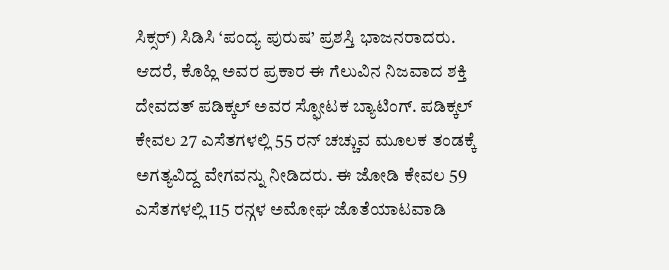ಸಿಕ್ಸರ್) ಸಿಡಿಸಿ ‘ಪಂದ್ಯ ಪುರುಷ’ ಪ್ರಶಸ್ತಿ ಭಾಜನರಾದರು. ಆದರೆ, ಕೊಹ್ಲಿ ಅವರ ಪ್ರಕಾರ ಈ ಗೆಲುವಿನ ನಿಜವಾದ ಶಕ್ತಿ ದೇವದತ್ ಪಡಿಕ್ಕಲ್ ಅವರ ಸ್ಫೋಟಕ ಬ್ಯಾಟಿಂಗ್. ಪಡಿಕ್ಕಲ್ ಕೇವಲ 27 ಎಸೆತಗಳಲ್ಲಿ 55 ರನ್ ಚಚ್ಚುವ ಮೂಲಕ ತಂಡಕ್ಕೆ ಅಗತ್ಯವಿದ್ದ ವೇಗವನ್ನು ನೀಡಿದರು. ಈ ಜೋಡಿ ಕೇವಲ 59 ಎಸೆತಗಳಲ್ಲಿ 115 ರನ್ಗಳ ಅಮೋಘ ಜೊತೆಯಾಟವಾಡಿ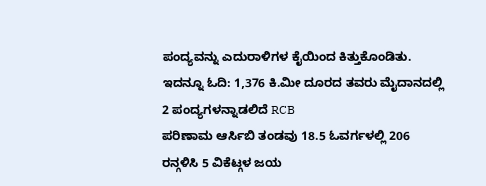ಪಂದ್ಯವನ್ನು ಎದುರಾಳಿಗಳ ಕೈಯಿಂದ ಕಿತ್ತುಕೊಂಡಿತು.
ಇದನ್ನೂ ಓದಿ: 1,376 ಕಿ.ಮೀ ದೂರದ ತವರು ಮೈದಾನದಲ್ಲಿ 2 ಪಂದ್ಯಗಳನ್ನಾಡಲಿದೆ RCB
ಪರಿಣಾಮ ಆರ್ಸಿಬಿ ತಂಡವು 18.5 ಓವರ್ಗಳಲ್ಲಿ 206 ರನ್ಗಳಿಸಿ 5 ವಿಕೆಟ್ಗಳ ಜಯ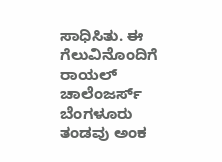ಸಾಧಿಸಿತು. ಈ ಗೆಲುವಿನೊಂದಿಗೆ ರಾಯಲ್ ಚಾಲೆಂಜರ್ಸ್ ಬೆಂಗಳೂರು ತಂಡವು ಅಂಕ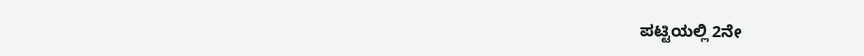ಪಟ್ಟಿಯಲ್ಲಿ 2ನೇ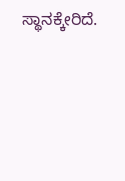ಸ್ಥಾನಕ್ಕೇರಿದೆ.